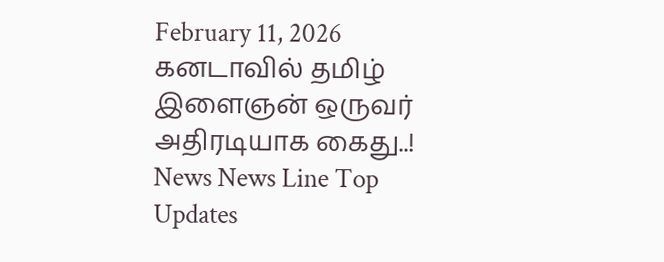February 11, 2026
கனடாவில் தமிழ் இளைஞன் ஒருவர் அதிரடியாக கைது..!
News News Line Top Updates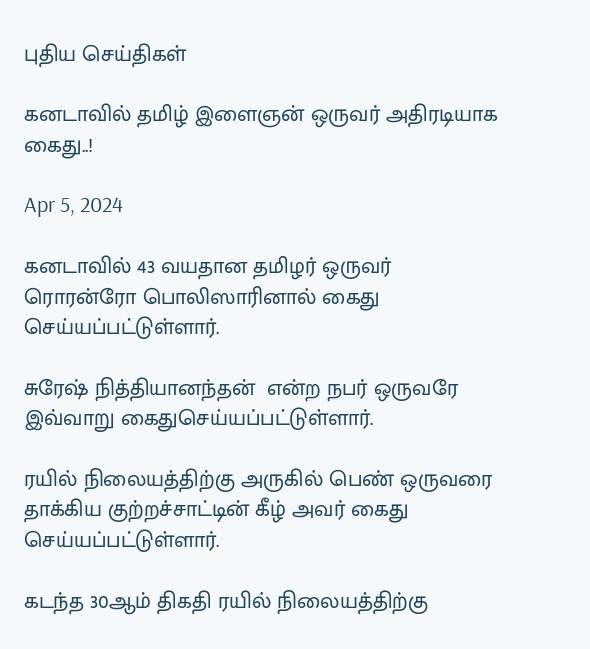புதிய செய்திகள்

கனடாவில் தமிழ் இளைஞன் ஒருவர் அதிரடியாக கைது..!

Apr 5, 2024

கனடாவில் 43 வயதான தமிழர் ஒருவர் ரொரன்ரோ பொலிஸாரினால் கைது செய்யப்பட்டுள்ளார்.

சுரேஷ் நித்தியானந்தன்  என்ற நபர் ஒருவரே இவ்வாறு கைதுசெய்யப்பட்டுள்ளார்.

ரயில் நிலையத்திற்கு அருகில் பெண் ஒருவரை தாக்கிய குற்றச்சாட்டின் கீழ் அவர் கைது செய்யப்பட்டுள்ளார்.

கடந்த 30ஆம் திகதி ரயில் நிலையத்திற்கு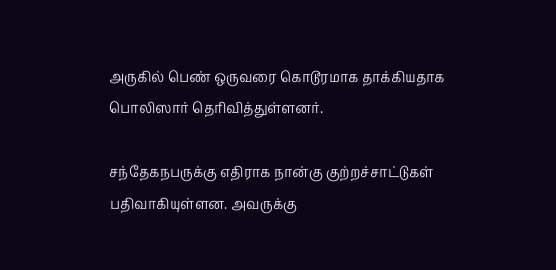அருகில் பெண் ஒருவரை கொடூரமாக தாக்கியதாக பொலிஸார் தெரிவித்துள்ளனர்.

சந்தேகநபருக்கு எதிராக நான்கு குற்றச்சாட்டுகள் பதிவாகியுள்ளன. அவருக்கு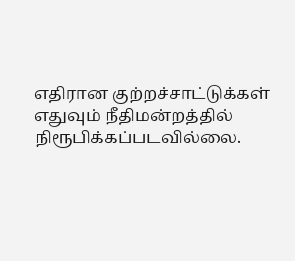எதிரான குற்றச்சாட்டுக்கள் எதுவும் நீதிமன்றத்தில் நிரூபிக்கப்படவில்லை.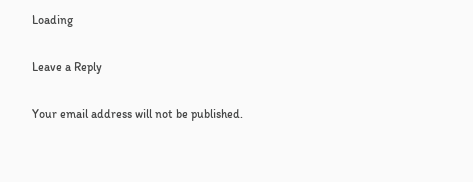Loading

Leave a Reply

Your email address will not be published.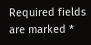Required fields are marked *